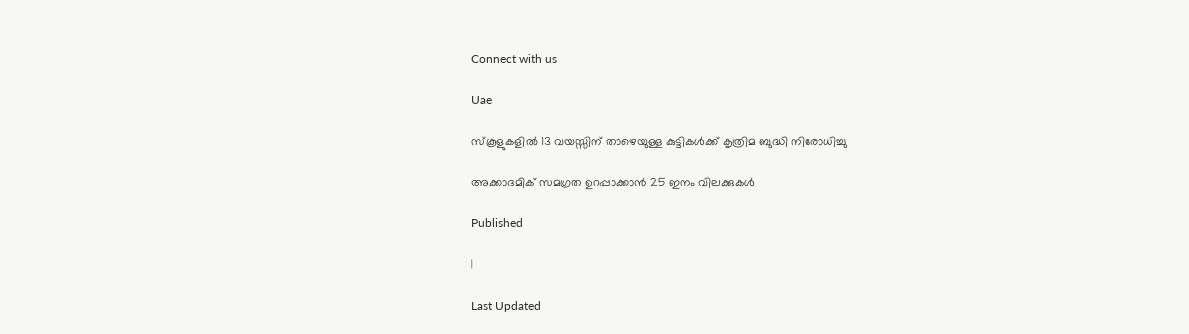Connect with us

Uae

സ്‌കൂളുകളിൽ 13 വയസ്സിന് താഴെയുള്ള കുട്ടികൾക്ക് കൃത്രിമ ബുദ്ധി നിരോധിച്ചു

അക്കാദമിക് സമഗ്രത ഉറപ്പാക്കാൻ 25 ഇനം വിലക്കുകൾ

Published

|

Last Updated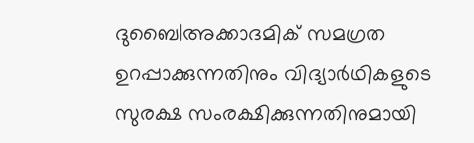ദുബൈ|അക്കാദമിക് സമഗ്രത ഉറപ്പാക്കുന്നതിനും വിദ്യാർഥികളുടെ സുരക്ഷ സംരക്ഷിക്കുന്നതിനുമായി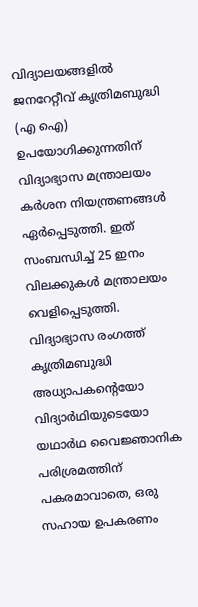വിദ്യാലയങ്ങളിൽ ജനറേറ്റീവ് കൃത്രിമബുദ്ധി (എ ഐ) ഉപയോഗിക്കുന്നതിന് വിദ്യാഭ്യാസ മന്ത്രാലയം കർശന നിയന്ത്രണങ്ങൾ ഏർപ്പെടുത്തി. ഇത് സംബന്ധിച്ച് 25 ഇനം വിലക്കുകൾ മന്ത്രാലയം വെളിപ്പെടുത്തി. വിദ്യാഭ്യാസ രംഗത്ത് കൃത്രിമബുദ്ധി അധ്യാപകന്റെയോ വിദ്യാർഥിയുടെയോ യഥാർഥ വൈജ്ഞാനിക പരിശ്രമത്തിന് പകരമാവാതെ, ഒരു സഹായ ഉപകരണം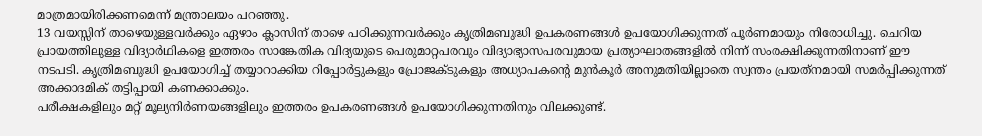മാത്രമായിരിക്കണമെന്ന് മന്ത്രാലയം പറഞ്ഞു.
13 വയസ്സിന് താഴെയുള്ളവർക്കും ഏഴാം ക്ലാസിന് താഴെ പഠിക്കുന്നവർക്കും കൃത്രിമബുദ്ധി ഉപകരണങ്ങൾ ഉപയോഗിക്കുന്നത് പൂർണമായും നിരോധിച്ചു. ചെറിയ പ്രായത്തിലുള്ള വിദ്യാർഥികളെ ഇത്തരം സാങ്കേതിക വിദ്യയുടെ പെരുമാറ്റപരവും വിദ്യാഭ്യാസപരവുമായ പ്രത്യാഘാതങ്ങളിൽ നിന്ന് സംരക്ഷിക്കുന്നതിനാണ് ഈ നടപടി. കൃത്രിമബുദ്ധി ഉപയോഗിച്ച് തയ്യാറാക്കിയ റിപ്പോർട്ടുകളും പ്രോജക്ടുകളും അധ്യാപകന്റെ മുൻകൂർ അനുമതിയില്ലാതെ സ്വന്തം പ്രയത്‌നമായി സമർപ്പിക്കുന്നത് അക്കാദമിക് തട്ടിപ്പായി കണക്കാക്കും.
പരീക്ഷകളിലും മറ്റ് മൂല്യനിർണയങ്ങളിലും ഇത്തരം ഉപകരണങ്ങൾ ഉപയോഗിക്കുന്നതിനും വിലക്കുണ്ട്.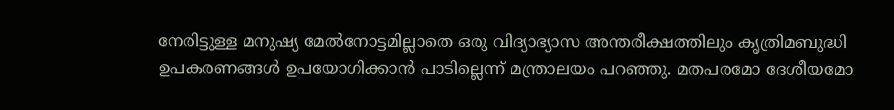നേരിട്ടുള്ള മനുഷ്യ മേൽനോട്ടമില്ലാതെ ഒരു വിദ്യാഭ്യാസ അന്തരീക്ഷത്തിലും കൃത്രിമബുദ്ധി ഉപകരണങ്ങൾ ഉപയോഗിക്കാൻ പാടില്ലെന്ന് മന്ത്രാലയം പറഞ്ഞു. മതപരമോ ദേശീയമോ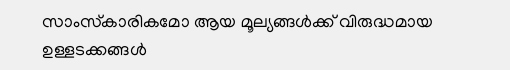സാംസ്‌കാരികമോ ആയ മൂല്യങ്ങൾക്ക് വിരുദ്ധമായ ഉള്ളടക്കങ്ങൾ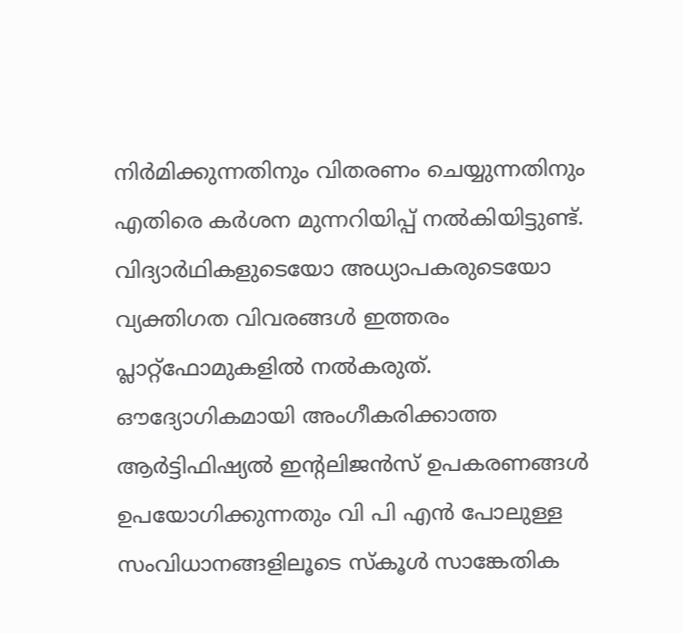നിർമിക്കുന്നതിനും വിതരണം ചെയ്യുന്നതിനും എതിരെ കർശന മുന്നറിയിപ്പ് നൽകിയിട്ടുണ്ട്. വിദ്യാർഥികളുടെയോ അധ്യാപകരുടെയോ വ്യക്തിഗത വിവരങ്ങൾ ഇത്തരം പ്ലാറ്റ്ഫോമുകളിൽ നൽകരുത്. ഔദ്യോഗികമായി അംഗീകരിക്കാത്ത ആർട്ടിഫിഷ്യൽ ഇന്റലിജൻസ് ഉപകരണങ്ങൾ ഉപയോഗിക്കുന്നതും വി പി എൻ പോലുള്ള സംവിധാനങ്ങളിലൂടെ സ്‌കൂൾ സാങ്കേതിക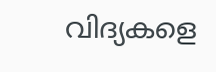വിദ്യകളെ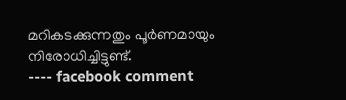മറികടക്കുന്നതും പൂർണമായും നിരോധിച്ചിട്ടുണ്ട്.
---- facebook comment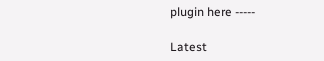plugin here -----

Latest